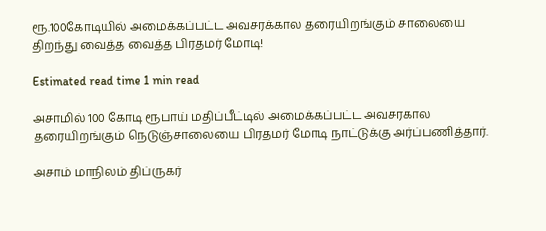ரூ.100கோடியில் அமைக்கப்பட்ட அவசரக்கால தரையிறங்கும் சாலையை திறந்து வைத்த வைத்த பிரதமர் மோடி!

Estimated read time 1 min read

அசாமில் 100 கோடி ரூபாய் மதிப்பீட்டில் அமைக்கப்பட்ட அவசரகால தரையிறங்கும் நெடுஞ்சாலையை பிரதமர் மோடி நாட்டுக்கு அர்ப்பணித்தார்.

அசாம் மாநிலம் திப்ருகர்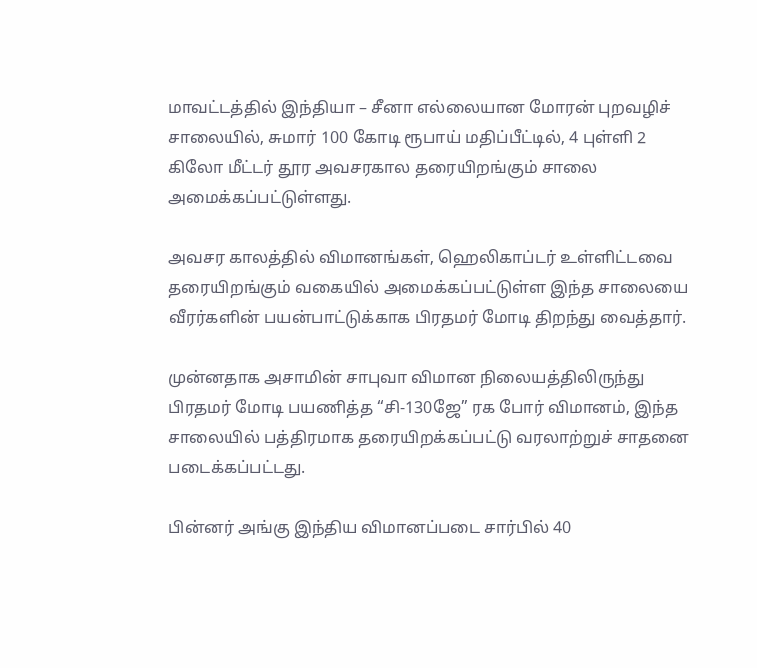மாவட்டத்தில் இந்தியா – சீனா எல்லையான மோரன் புறவழிச் சாலையில், சுமார் 100 கோடி ரூபாய் மதிப்பீட்டில், 4 புள்ளி 2 கிலோ மீட்டர் தூர அவசரகால தரையிறங்கும் சாலை அமைக்கப்பட்டுள்ளது.

அவசர காலத்தில் விமானங்கள், ஹெலிகாப்டர் உள்ளிட்டவை தரையிறங்கும் வகையில் அமைக்கப்பட்டுள்ள இந்த சாலையை வீரர்களின் பயன்பாட்டுக்காக பிரதமர் மோடி திறந்து வைத்தார்.

முன்னதாக அசாமின் சாபுவா விமான நிலையத்திலிருந்து பிரதமர் மோடி பயணித்த “சி-130ஜே” ரக போர் விமானம், இந்த சாலையில் பத்திரமாக தரையிறக்கப்பட்டு வரலாற்றுச் சாதனை படைக்கப்பட்டது.

பின்னர் அங்கு இந்திய விமானப்படை சார்பில் 40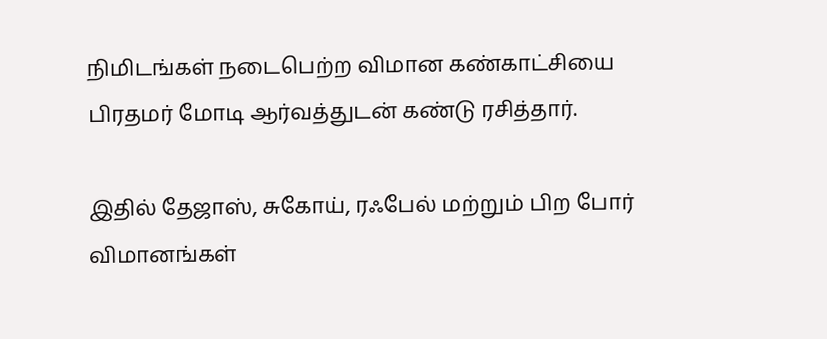நிமிடங்கள் நடைபெற்ற விமான கண்காட்சியை பிரதமர் மோடி ஆர்வத்துடன் கண்டு ரசித்தார்.

இதில் தேஜாஸ், சுகோய், ரஃபேல் மற்றும் பிற போர் விமானங்கள்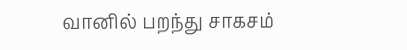வானில் பறந்து சாகசம்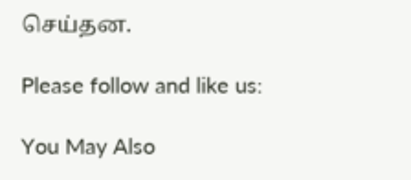செய்தன.

Please follow and like us:

You May Also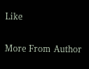Like

More From Author